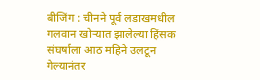बीजिंग : चीनने पूर्व लडाखमधील गलवान खोऱ्यात झालेल्या हिंसक संघर्षाला आठ महिने उलटून गेल्यानंतर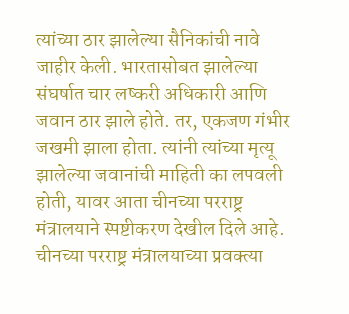त्यांच्या ठार झालेल्या सैनिकांची नावे जाहीर केली. भारतासोबत झालेल्या संघर्षात चार लष्करी अधिकारी आणि जवान ठार झाले होते. तर, एकजण गंभीर जखमी झाला होता. त्यांनी त्यांच्या मृत्यू झालेल्या जवानांची माहिती का लपवली होती, यावर आता चीनच्या परराष्ट्र मंत्रालयाने स्पष्टीकरण देखील दिले आहे.
चीनच्या परराष्ट्र मंत्रालयाच्या प्रवक्त्या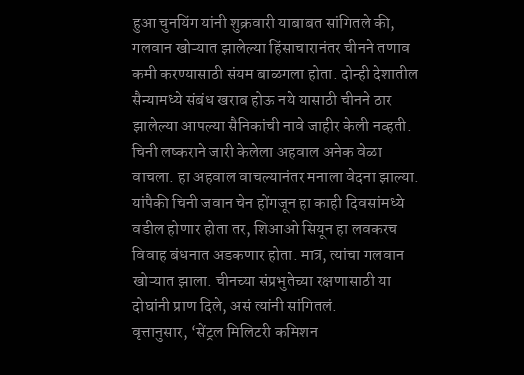हुआ चुनयिंग यांनी शुक्रवारी याबाबत सांगितले की, गलवान खोऱ्यात झालेल्या हिंसाचारानंतर चीनने तणाव कमी करण्यासाठी संयम बाळगला होता. दोन्ही देशातील सैन्यामध्ये संबंध खराब होऊ नये यासाठी चीनने ठार झालेल्या आपल्या सैनिकांची नावे जाहीर केली नव्हती. चिनी लष्कराने जारी केलेला अहवाल अनेक वेळा वाचला. हा अहवाल वाचल्यानंतर मनाला वेदना झाल्या. यांपैकी चिनी जवान चेन होंगजून हा काही दिवसांमध्ये वडील होणार होता तर, शिआओ सियून हा लवकरच विवाह बंधनात अडकणार होता. मात्र, त्यांचा गलवान खोऱ्यात झाला. चीनच्या संप्रभुतेच्या रक्षणासाठी या दोघांनी प्राण दिले, असं त्यांनी सांगितलं.
वृत्तानुसार, ‘सेंट्रल मिलिटरी कमिशन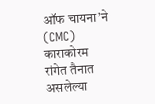ऑफ चायना’ने (CMC) काराकोरम रांगेत तैनात असलेल्या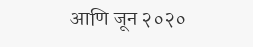आणि जून २०२०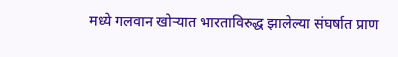मध्ये गलवान खोऱ्यात भारताविरुद्ध झालेल्या संघर्षात प्राण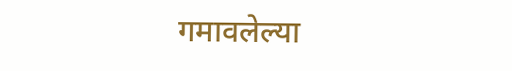गमावलेल्या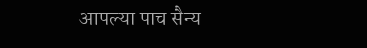आपल्या पाच सैन्य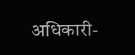अधिकारी-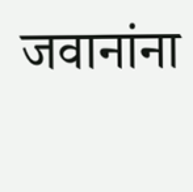जवानांना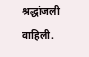श्रद्धांजली वाहिली.